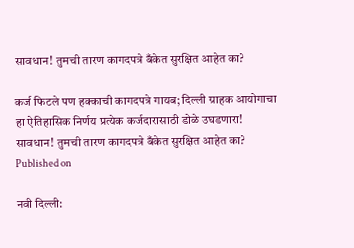सावधान! तुमची तारण कागदपत्रे बँकेत सुरक्षित आहेत का?

कर्ज फिटले पण हक्काची कागदपत्रे गायब; दिल्ली ग्राहक आयोगाचा हा ऐतिहासिक निर्णय प्रत्येक कर्जदारासाठी डोळे उघडणारा!
सावधान! तुमची तारण कागदपत्रे बँकेत सुरक्षित आहेत का?
Published on

नवी दिल्ली: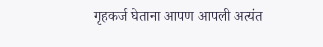गृहकर्ज घेताना आपण आपली अत्यंत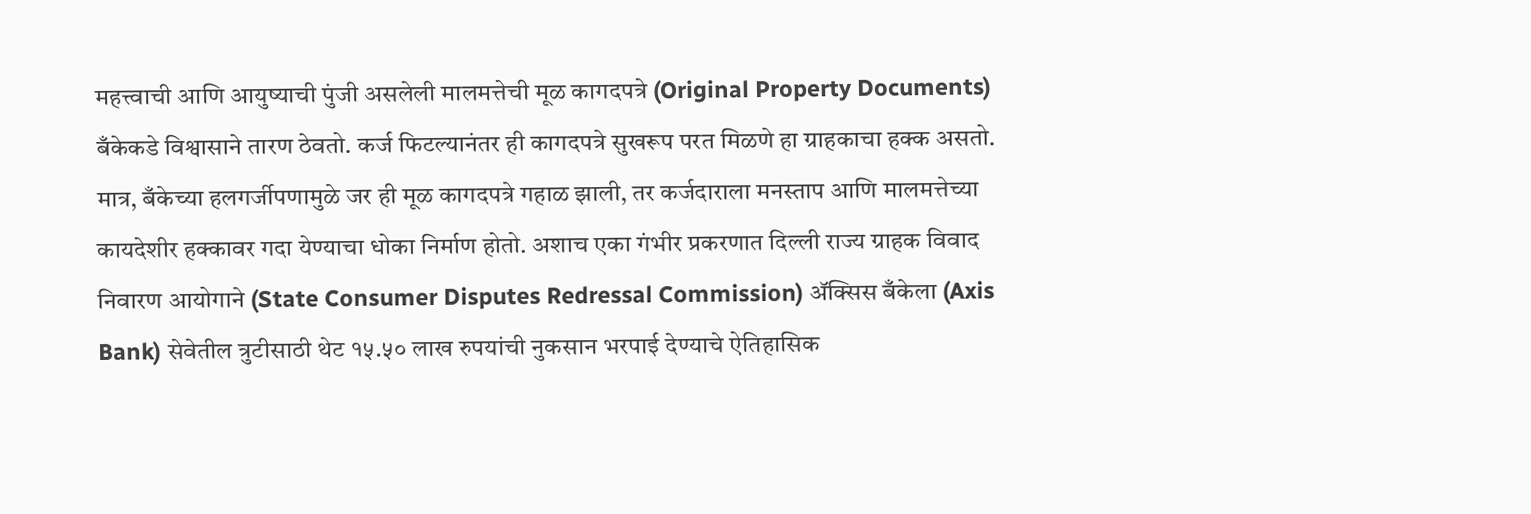महत्त्वाची आणि आयुष्याची पुंजी असलेली मालमत्तेची मूळ कागदपत्रे (Original Property Documents) बँकेकडे विश्वासाने तारण ठेवतो. कर्ज फिटल्यानंतर ही कागदपत्रे सुखरूप परत मिळणे हा ग्राहकाचा हक्क असतो. मात्र, बँकेच्या हलगर्जीपणामुळे जर ही मूळ कागदपत्रे गहाळ झाली, तर कर्जदाराला मनस्ताप आणि मालमत्तेच्या कायदेशीर हक्कावर गदा येण्याचा धोका निर्माण होतो. अशाच एका गंभीर प्रकरणात दिल्ली राज्य ग्राहक विवाद निवारण आयोगाने (State Consumer Disputes Redressal Commission) ॲक्सिस बँकेला (Axis Bank) सेवेतील त्रुटीसाठी थेट १५.५० लाख रुपयांची नुकसान भरपाई देण्याचे ऐतिहासिक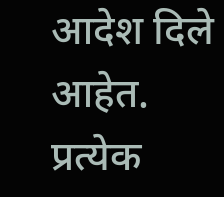आदेश दिले आहेत. प्रत्येक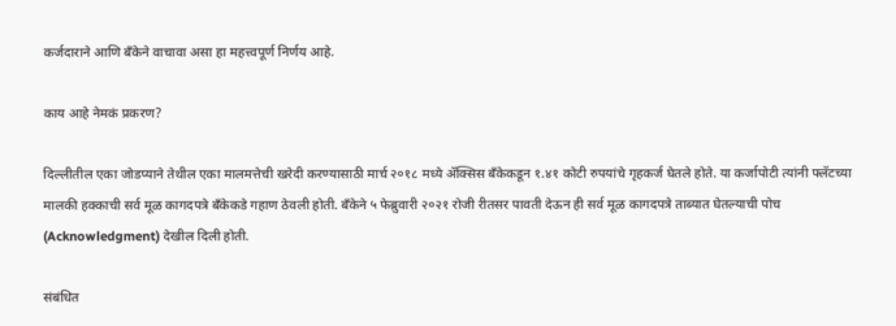कर्जदाराने आणि बँकेने वाचावा असा हा महत्त्वपूर्ण निर्णय आहे.

काय आहे नेमकं प्रकरण?

दिल्लीतील एका जोडप्याने तेथील एका मालमत्तेची खरेदी करण्यासाठी मार्च २०१८ मध्ये ॲक्सिस बँकेकडून १.४१ कोटी रुपयांचे गृहकर्ज घेतले होते. या कर्जापोटी त्यांनी फ्लॅटच्या मालकी हक्काची सर्व मूळ कागदपत्रे बँकेकडे गहाण ठेवली होती. बँकेने ५ फेब्रुवारी २०२१ रोजी रीतसर पावती देऊन ही सर्व मूळ कागदपत्रे ताब्यात घेतल्याची पोच (Acknowledgment) देखील दिली होती.

संबंधित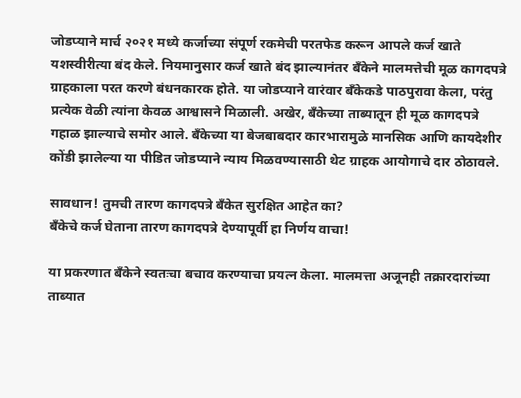जोडप्याने मार्च २०२१ मध्ये कर्जाच्या संपूर्ण रकमेची परतफेड करून आपले कर्ज खाते यशस्वीरीत्या बंद केले. नियमानुसार कर्ज खाते बंद झाल्यानंतर बँकेने मालमत्तेची मूळ कागदपत्रे ग्राहकाला परत करणे बंधनकारक होते. या जोडप्याने वारंवार बँकेकडे पाठपुरावा केला, परंतु प्रत्येक वेळी त्यांना केवळ आश्वासने मिळाली. अखेर, बँकेच्या ताब्यातून ही मूळ कागदपत्रे गहाळ झाल्याचे समोर आले. बँकेच्या या बेजबाबदार कारभारामुळे मानसिक आणि कायदेशीर कोंडी झालेल्या या पीडित जोडप्याने न्याय मिळवण्यासाठी थेट ग्राहक आयोगाचे दार ठोठावले.

सावधान! तुमची तारण कागदपत्रे बँकेत सुरक्षित आहेत का?
बँकेचे कर्ज घेताना तारण कागदपत्रे देण्यापूर्वी हा निर्णय वाचा!

या प्रकरणात बँकेने स्वतःचा बचाव करण्याचा प्रयत्न केला. मालमत्ता अजूनही तक्रारदारांच्या ताब्यात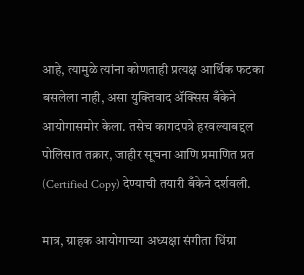आहे, त्यामुळे त्यांना कोणताही प्रत्यक्ष आर्थिक फटका बसलेला नाही, असा युक्तिवाद ॲक्सिस बँकेने आयोगासमोर केला. तसेच कागदपत्रे हरवल्याबद्दल पोलिसात तक्रार, जाहीर सूचना आणि प्रमाणित प्रत (Certified Copy) देण्याची तयारी बँकेने दर्शवली.

मात्र, ग्राहक आयोगाच्या अध्यक्षा संगीता धिंग्रा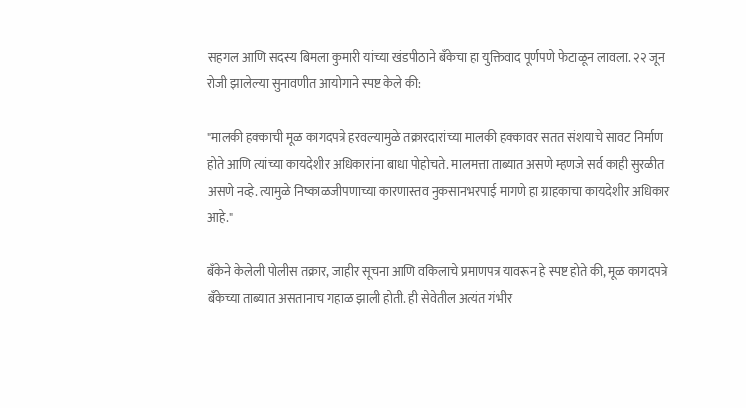सहगल आणि सदस्य बिमला कुमारी यांच्या खंडपीठाने बँकेचा हा युक्तिवाद पूर्णपणे फेटाळून लावला. २२ जून रोजी झालेल्या सुनावणीत आयोगाने स्पष्ट केले की:

"मालकी हक्काची मूळ कागदपत्रे हरवल्यामुळे तक्रारदारांच्या मालकी हक्कावर सतत संशयाचे सावट निर्माण होते आणि त्यांच्या कायदेशीर अधिकारांना बाधा पोहोचते. मालमत्ता ताब्यात असणे म्हणजे सर्व काही सुरळीत असणे नव्हे. त्यामुळे निष्काळजीपणाच्या कारणास्तव नुकसानभरपाई मागणे हा ग्राहकाचा कायदेशीर अधिकार आहे."

बँकेने केलेली पोलीस तक्रार, जाहीर सूचना आणि वकिलाचे प्रमाणपत्र यावरून हे स्पष्ट होते की, मूळ कागदपत्रे बँकेच्या ताब्यात असतानाच गहाळ झाली होती. ही सेवेतील अत्यंत गंभीर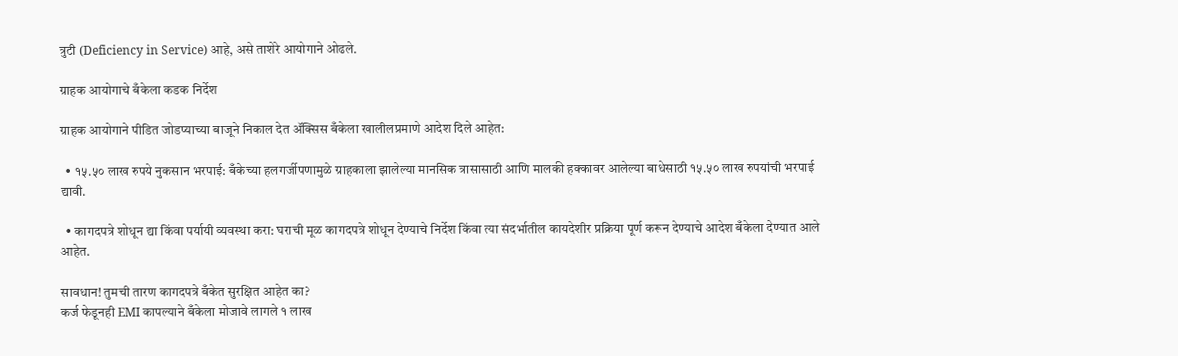त्रुटी (Deficiency in Service) आहे, असे ताशेरे आयोगाने ओढले.

ग्राहक आयोगाचे बँकेला कडक निर्देश

ग्राहक आयोगाने पीडित जोडप्याच्या बाजूने निकाल देत ॲक्सिस बँकेला खालीलप्रमाणे आदेश दिले आहेत:

  • १५.५० लाख रुपये नुकसान भरपाई: बँकेच्या हलगर्जीपणामुळे ग्राहकाला झालेल्या मानसिक त्रासासाठी आणि मालकी हक्कावर आलेल्या बाधेसाठी १५.५० लाख रुपयांची भरपाई द्यावी.

  • कागदपत्रे शोधून द्या किंवा पर्यायी व्यवस्था करा: घराची मूळ कागदपत्रे शोधून देण्याचे निर्देश किंवा त्या संदर्भातील कायदेशीर प्रक्रिया पूर्ण करून देण्याचे आदेश बँकेला देण्यात आले आहेत.

सावधान! तुमची तारण कागदपत्रे बँकेत सुरक्षित आहेत का?
कर्ज फेडूनही EMI कापल्याने बँकेला मोजावे लागले १ लाख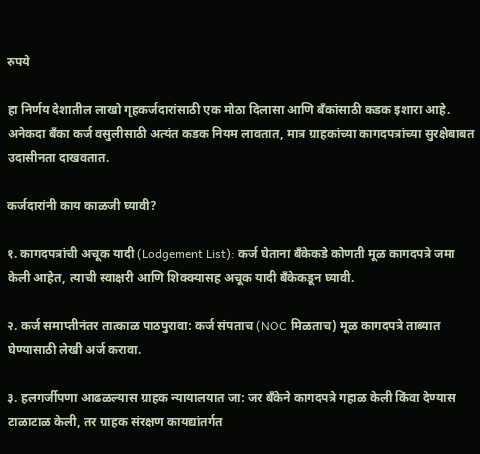रुपये

हा निर्णय देशातील लाखो गृहकर्जदारांसाठी एक मोठा दिलासा आणि बँकांसाठी कडक इशारा आहे. अनेकदा बँका कर्ज वसुलीसाठी अत्यंत कडक नियम लावतात, मात्र ग्राहकांच्या कागदपत्रांच्या सुरक्षेबाबत उदासीनता दाखवतात.

कर्जदारांनी काय काळजी घ्यावी?

१. कागदपत्रांची अचूक यादी (Lodgement List): कर्ज घेताना बँकेकडे कोणती मूळ कागदपत्रे जमा केली आहेत, त्याची स्वाक्षरी आणि शिक्क्यासह अचूक यादी बँकेकडून घ्यावी.

२. कर्ज समाप्तीनंतर तात्काळ पाठपुरावा: कर्ज संपताच (NOC मिळताच) मूळ कागदपत्रे ताब्यात घेण्यासाठी लेखी अर्ज करावा.

३. हलगर्जीपणा आढळल्यास ग्राहक न्यायालयात जा: जर बँकेने कागदपत्रे गहाळ केली किंवा देण्यास टाळाटाळ केली, तर ग्राहक संरक्षण कायद्यांतर्गत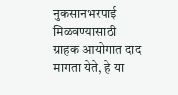नुकसानभरपाई मिळवण्यासाठी ग्राहक आयोगात दाद मागता येते, हे या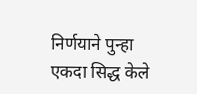निर्णयाने पुन्हा एकदा सिद्ध केले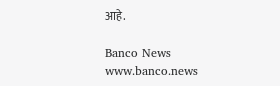आहे.

Banco News
www.banco.news